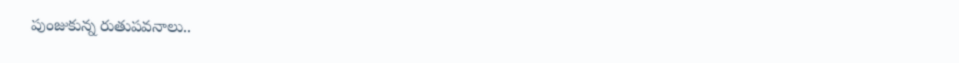పుంజుకున్న రుతుపవనాలు..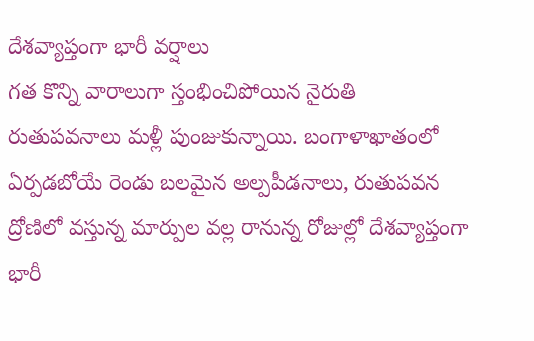దేశవ్యాప్తంగా భారీ వర్షాలు
గత కొన్ని వారాలుగా స్తంభించిపోయిన నైరుతి రుతుపవనాలు మళ్లీ పుంజుకున్నాయి. బంగాళాఖాతంలో ఏర్పడబోయే రెండు బలమైన అల్పపీడనాలు, రుతుపవన ద్రోణిలో వస్తున్న మార్పుల వల్ల రానున్న రోజుల్లో దేశవ్యాప్తంగా భారీ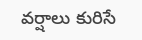వర్షాలు కురిసే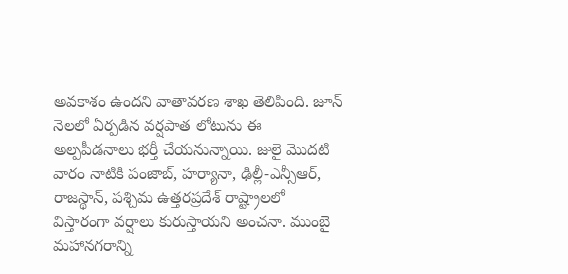అవకాశం ఉందని వాతావరణ శాఖ తెలిపింది. జూన్ నెలలో ఏర్పడిన వర్షపాత లోటును ఈ అల్పపీడనాలు భర్తీ చేయనున్నాయి. జులై మొదటి వారం నాటికి పంజాబ్, హర్యానా, ఢిల్లీ-ఎన్సీఆర్, రాజస్థాన్, పశ్చిమ ఉత్తరప్రదేశ్ రాష్ట్రాలలో విస్తారంగా వర్షాలు కురుస్తాయని అంచనా. ముంబై మహానగరాన్ని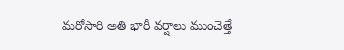మరోసారి అతి భారీ వర్షాలు ముంచెత్తే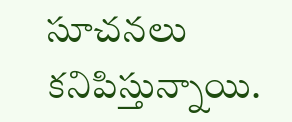సూచనలు కనిపిస్తున్నాయి.